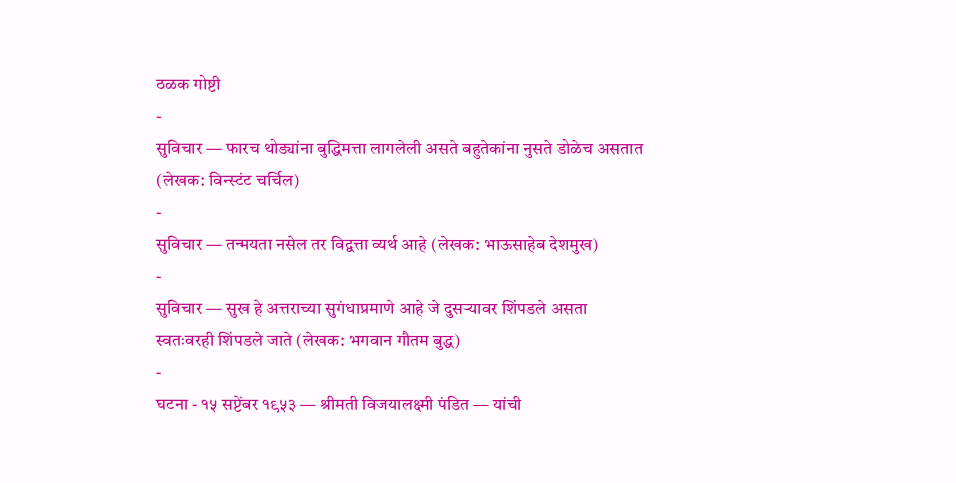ठळक गोष्टी
-
सुविचार — फारच थोड्यांना बुद्धिमत्ता लागलेली असते बहुतेकांना नुसते डोळेच असतात (लेखक: विन्स्टंट चर्चिल)
-
सुविचार — तन्मयता नसेल तर विद्वत्ता व्यर्थ आहे (लेखक: भाऊसाहेब देशमुख)
-
सुविचार — सुख हे अत्तराच्या सुगंधाप्रमाणे आहे जे दुसऱ्यावर शिंपडले असता स्वतःवरही शिंपडले जाते (लेखक: भगवान गौतम बुद्ध)
-
घटना - १५ सप्टेंबर १९५३ — श्रीमती विजयालक्ष्मी पंडित — यांची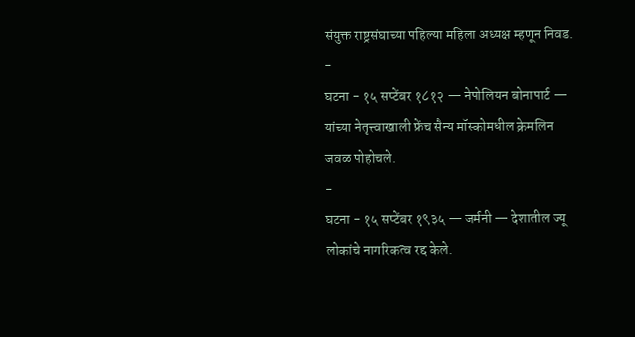संयुक्त राष्ट्रसंघाच्या पहिल्या महिला अध्यक्ष म्हणून निवड.
-
घटना - १५ सप्टेंबर १८१२ — नेपोलियन बोनापार्ट — यांच्या नेतृत्त्वाखाली फ्रेंच सैन्य मॉस्कोमधील क्रेमलिन जवळ पोहोचले.
-
घटना - १५ सप्टेंबर १९३५ — जर्मनी — देशातील ज्यू लोकांचे नागरिकत्व रद्द केले.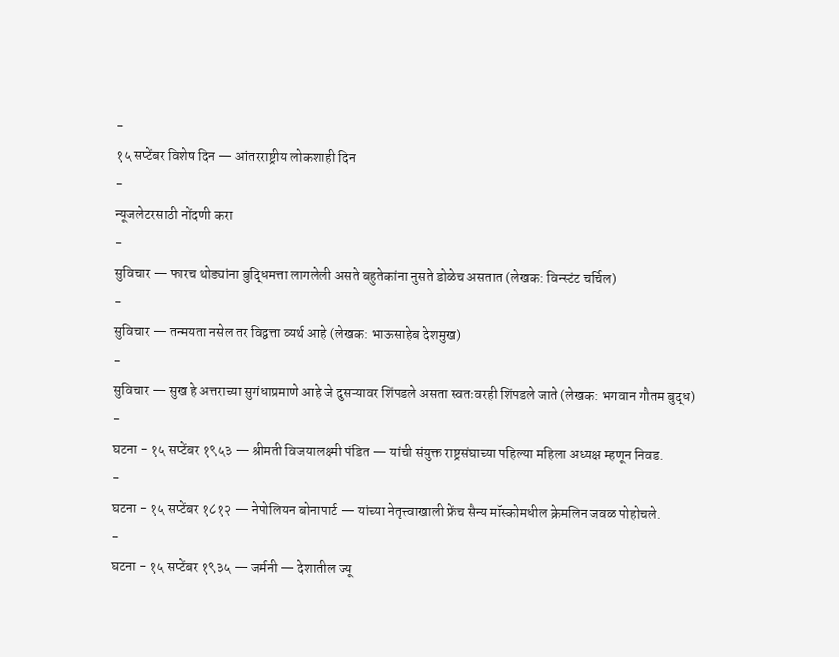-
१५ सप्टेंबर विशेष दिन — आंतरराष्ट्रीय लोकशाही दिन
-
न्यूजलेटरसाठी नोंदणी करा
-
सुविचार — फारच थोड्यांना बुद्धिमत्ता लागलेली असते बहुतेकांना नुसते डोळेच असतात (लेखक: विन्स्टंट चर्चिल)
-
सुविचार — तन्मयता नसेल तर विद्वत्ता व्यर्थ आहे (लेखक: भाऊसाहेब देशमुख)
-
सुविचार — सुख हे अत्तराच्या सुगंधाप्रमाणे आहे जे दुसऱ्यावर शिंपडले असता स्वतःवरही शिंपडले जाते (लेखक: भगवान गौतम बुद्ध)
-
घटना - १५ सप्टेंबर १९५३ — श्रीमती विजयालक्ष्मी पंडित — यांची संयुक्त राष्ट्रसंघाच्या पहिल्या महिला अध्यक्ष म्हणून निवड.
-
घटना - १५ सप्टेंबर १८१२ — नेपोलियन बोनापार्ट — यांच्या नेतृत्त्वाखाली फ्रेंच सैन्य मॉस्कोमधील क्रेमलिन जवळ पोहोचले.
-
घटना - १५ सप्टेंबर १९३५ — जर्मनी — देशातील ज्यू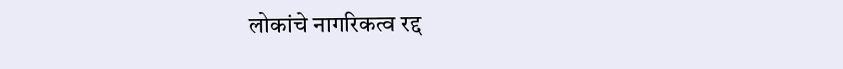लोकांचे नागरिकत्व रद्द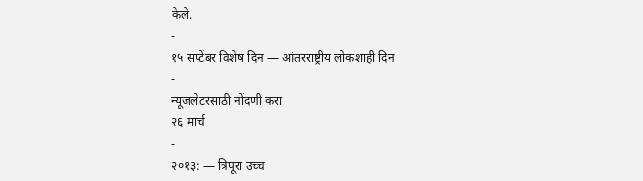केले.
-
१५ सप्टेंबर विशेष दिन — आंतरराष्ट्रीय लोकशाही दिन
-
न्यूजलेटरसाठी नोंदणी करा
२६ मार्च
-
२०१३: — त्रिपूरा उच्च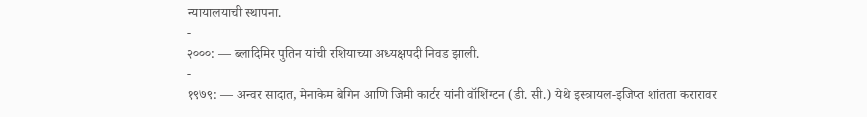न्यायालयाची स्थापना.
-
२०००: — ब्लादिमिर पुतिन यांची रशियाच्या अध्यक्षपदी निवड झाली.
-
१९७९: — अन्वर सादात, मेनाकेम बेगिन आणि जिमी कार्टर यांनी वॉशिंग्टन (डी. सी.) येथे इस्त्रायल-इजिप्त शांतता करारावर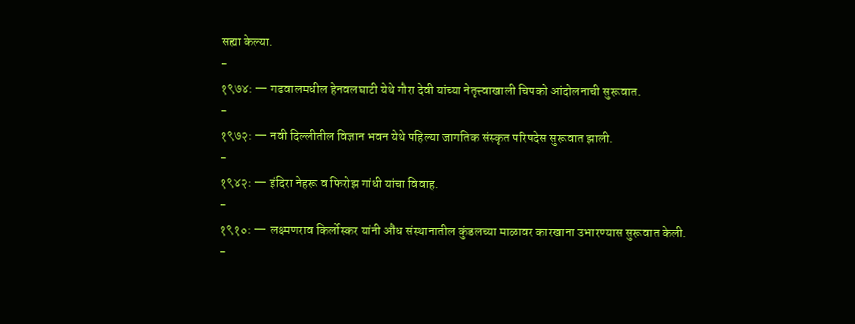सह्या केल्या.
-
१९७४: — गढवालमधील हेनवलघाटी येथे गौरा देवी यांच्या नेतृत्त्वाखाली चिपको आंदोलनाची सुरूवात.
-
१९७२: — नवी दिल्लीतील विज्ञान भवन येथे पहिल्या जागतिक संस्कृत परिषदेस सुरूवात झाली.
-
१९४२: — इंदिरा नेहरू व फिरोझ गांधी यांचा विवाह.
-
१९१०: — लक्ष्मणराव किर्लोस्कर यांनी औंध संस्थानातील कुंडलच्या माळावर कारखाना उभारण्यास सुरूवात केली.
-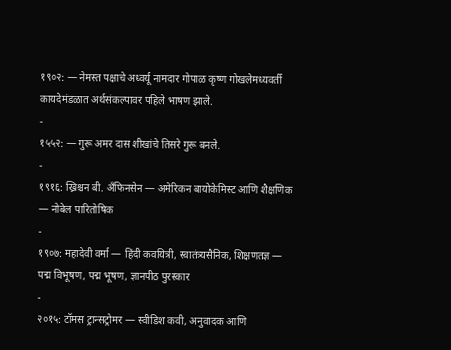१९०२: — नेमस्त पक्षाचे अध्वर्यू नामदार गोपाळ कृष्ण गोखलेमध्यवर्ती कायदेमंडळात अर्थसंकल्पावर पहिले भाषण झाले.
-
१५५२: — गुरू अमर दास शीखांचे तिसरे गुरू बनले.
-
१९१६: ख्रिश्चन बी. अँफिनसेन — अमेरिकन बायोकेमिस्ट आणि शैक्षणिक — नोबेल पारितोषिक
-
१९०७: महादेवी वर्मा — हिंदी कवयित्री, स्वातंत्र्यसैनिक, शिक्षणतज्ञ — पद्म विभूषण, पद्म भूषण, ज्ञानपीठ पुरस्कार
-
२०१५: टॉमस ट्रान्सट्रोमर — स्वीडिश कवी, अनुवादक आणि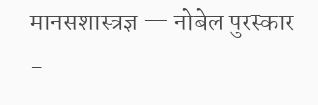मानसशास्त्रज्ञ — नोबेल पुरस्कार
-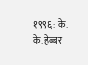१९९६: के. के. हेब्बर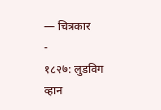— चित्रकार
-
१८२७: लुडविग व्हान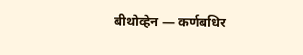बीथोव्हेन — कर्णबधिर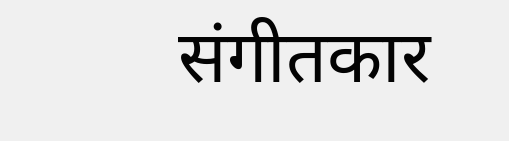संगीतकार